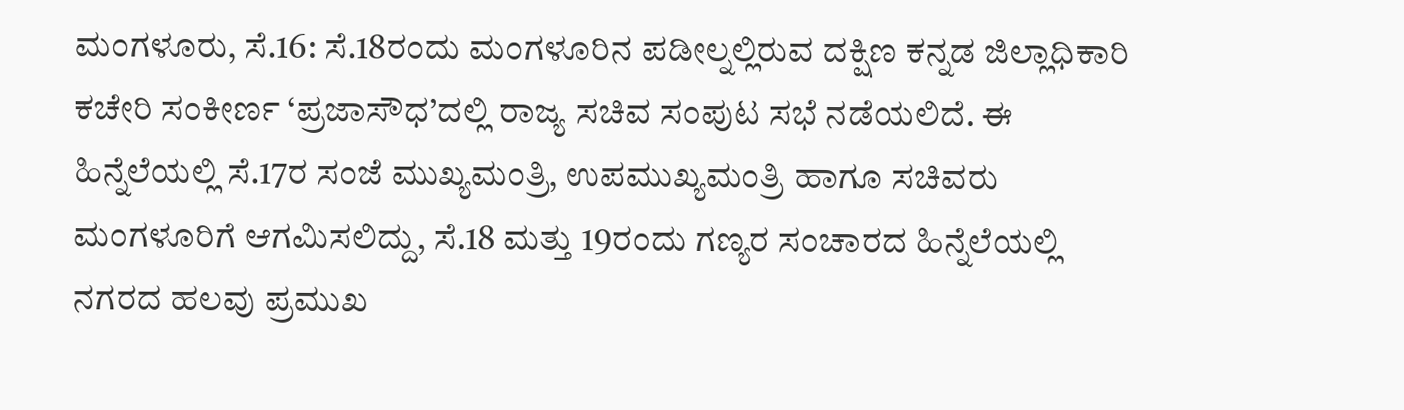ಮಂಗಳೂರು, ಸೆ.16: ಸೆ.18ರಂದು ಮಂಗಳೂರಿನ ಪಡೀಲ್ನಲ್ಲಿರುವ ದಕ್ಷಿಣ ಕನ್ನಡ ಜಿಲ್ಲಾಧಿಕಾರಿ ಕಚೇರಿ ಸಂಕೀರ್ಣ ‘ಪ್ರಜಾಸೌಧ’ದಲ್ಲಿ ರಾಜ್ಯ ಸಚಿವ ಸಂಪುಟ ಸಭೆ ನಡೆಯಲಿದೆ. ಈ ಹಿನ್ನೆಲೆಯಲ್ಲಿ ಸೆ.17ರ ಸಂಜೆ ಮುಖ್ಯಮಂತ್ರಿ, ಉಪಮುಖ್ಯಮಂತ್ರಿ ಹಾಗೂ ಸಚಿವರು ಮಂಗಳೂರಿಗೆ ಆಗಮಿಸಲಿದ್ದು, ಸೆ.18 ಮತ್ತು 19ರಂದು ಗಣ್ಯರ ಸಂಚಾರದ ಹಿನ್ನೆಲೆಯಲ್ಲಿ ನಗರದ ಹಲವು ಪ್ರಮುಖ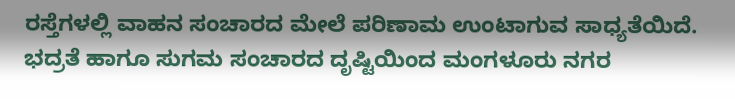ರಸ್ತೆಗಳಲ್ಲಿ ವಾಹನ ಸಂಚಾರದ ಮೇಲೆ ಪರಿಣಾಮ ಉಂಟಾಗುವ ಸಾಧ್ಯತೆಯಿದೆ.
ಭದ್ರತೆ ಹಾಗೂ ಸುಗಮ ಸಂಚಾರದ ದೃಷ್ಟಿಯಿಂದ ಮಂಗಳೂರು ನಗರ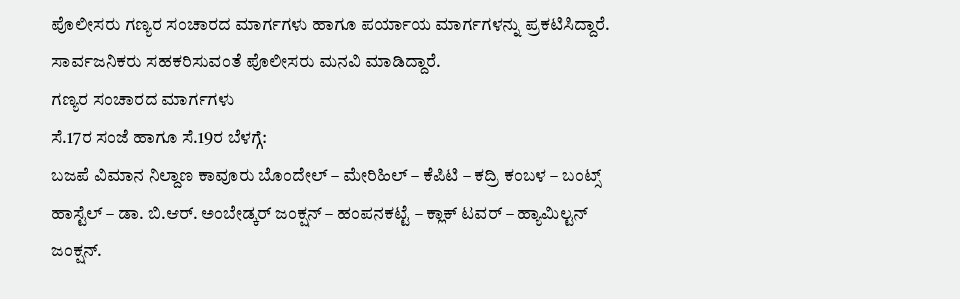ಪೊಲೀಸರು ಗಣ್ಯರ ಸಂಚಾರದ ಮಾರ್ಗಗಳು ಹಾಗೂ ಪರ್ಯಾಯ ಮಾರ್ಗಗಳನ್ನು ಪ್ರಕಟಿಸಿದ್ದಾರೆ. ಸಾರ್ವಜನಿಕರು ಸಹಕರಿಸುವಂತೆ ಪೊಲೀಸರು ಮನವಿ ಮಾಡಿದ್ದಾರೆ.
ಗಣ್ಯರ ಸಂಚಾರದ ಮಾರ್ಗಗಳು
ಸೆ.17ರ ಸಂಜೆ ಹಾಗೂ ಸೆ.19ರ ಬೆಳಗ್ಗೆ:
ಬಜಪೆ ವಿಮಾನ ನಿಲ್ದಾಣ ಕಾವೂರು ಬೊಂದೇಲ್ – ಮೇರಿಹಿಲ್ – ಕೆಪಿಟಿ – ಕದ್ರಿ ಕಂಬಳ – ಬಂಟ್ಸ್ ಹಾಸ್ಟೆಲ್ – ಡಾ. ಬಿ.ಆರ್. ಅಂಬೇಡ್ಕರ್ ಜಂಕ್ಷನ್ – ಹಂಪನಕಟ್ಟೆ – ಕ್ಲಾಕ್ ಟವರ್ – ಹ್ಯಾಮಿಲ್ಟನ್ ಜಂಕ್ಷನ್.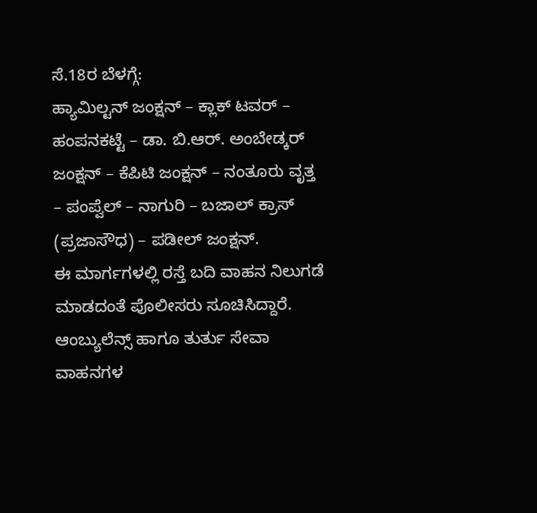ಸೆ.18ರ ಬೆಳಗ್ಗೆ:
ಹ್ಯಾಮಿಲ್ಟನ್ ಜಂಕ್ಷನ್ – ಕ್ಲಾಕ್ ಟವರ್ – ಹಂಪನಕಟ್ಟೆ – ಡಾ. ಬಿ.ಆರ್. ಅಂಬೇಡ್ಕರ್ ಜಂಕ್ಷನ್ – ಕೆಪಿಟಿ ಜಂಕ್ಷನ್ – ನಂತೂರು ವೃತ್ತ – ಪಂಪ್ವೆಲ್ – ನಾಗುರಿ – ಬಜಾಲ್ ಕ್ರಾಸ್ (ಪ್ರಜಾಸೌಧ) – ಪಡೀಲ್ ಜಂಕ್ಷನ್.
ಈ ಮಾರ್ಗಗಳಲ್ಲಿ ರಸ್ತೆ ಬದಿ ವಾಹನ ನಿಲುಗಡೆ ಮಾಡದಂತೆ ಪೊಲೀಸರು ಸೂಚಿಸಿದ್ದಾರೆ. ಆಂಬ್ಯುಲೆನ್ಸ್ ಹಾಗೂ ತುರ್ತು ಸೇವಾ ವಾಹನಗಳ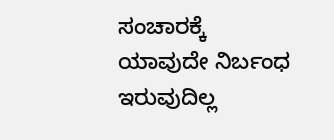ಸಂಚಾರಕ್ಕೆ ಯಾವುದೇ ನಿರ್ಬಂಧ ಇರುವುದಿಲ್ಲ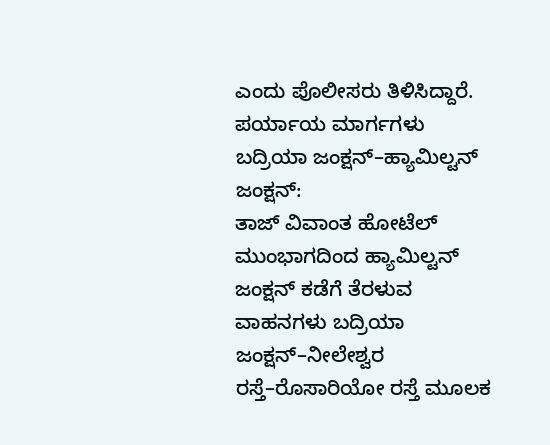ಎಂದು ಪೊಲೀಸರು ತಿಳಿಸಿದ್ದಾರೆ.
ಪರ್ಯಾಯ ಮಾರ್ಗಗಳು
ಬದ್ರಿಯಾ ಜಂಕ್ಷನ್–ಹ್ಯಾಮಿಲ್ಟನ್ ಜಂಕ್ಷನ್:
ತಾಜ್ ವಿವಾಂತ ಹೋಟೆಲ್ ಮುಂಭಾಗದಿಂದ ಹ್ಯಾಮಿಲ್ಟನ್ ಜಂಕ್ಷನ್ ಕಡೆಗೆ ತೆರಳುವ ವಾಹನಗಳು ಬದ್ರಿಯಾ ಜಂಕ್ಷನ್–ನೀಲೇಶ್ವರ ರಸ್ತೆ–ರೊಸಾರಿಯೋ ರಸ್ತೆ ಮೂಲಕ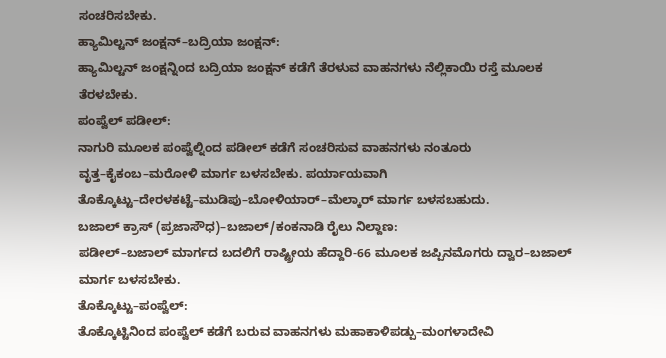ಸಂಚರಿಸಬೇಕು.
ಹ್ಯಾಮಿಲ್ಟನ್ ಜಂಕ್ಷನ್–ಬದ್ರಿಯಾ ಜಂಕ್ಷನ್:
ಹ್ಯಾಮಿಲ್ಟನ್ ಜಂಕ್ಷನ್ನಿಂದ ಬದ್ರಿಯಾ ಜಂಕ್ಷನ್ ಕಡೆಗೆ ತೆರಳುವ ವಾಹನಗಳು ನೆಲ್ಲಿಕಾಯಿ ರಸ್ತೆ ಮೂಲಕ ತೆರಳಬೇಕು.
ಪಂಪ್ವೆಲ್ ಪಡೀಲ್:
ನಾಗುರಿ ಮೂಲಕ ಪಂಪ್ವೆಲ್ನಿಂದ ಪಡೀಲ್ ಕಡೆಗೆ ಸಂಚರಿಸುವ ವಾಹನಗಳು ನಂತೂರು ವೃತ್ತ–ಕೈಕಂಬ–ಮರೋಳಿ ಮಾರ್ಗ ಬಳಸಬೇಕು. ಪರ್ಯಾಯವಾಗಿ ತೊಕ್ಕೊಟ್ಟು–ದೇರಳಕಟ್ಟೆ–ಮುಡಿಪು–ಬೋಳಿಯಾರ್–ಮೆಲ್ಕಾರ್ ಮಾರ್ಗ ಬಳಸಬಹುದು.
ಬಜಾಲ್ ಕ್ರಾಸ್ (ಪ್ರಜಾಸೌಧ)–ಬಜಾಲ್/ಕಂಕನಾಡಿ ರೈಲು ನಿಲ್ದಾಣ:
ಪಡೀಲ್–ಬಜಾಲ್ ಮಾರ್ಗದ ಬದಲಿಗೆ ರಾಷ್ಟ್ರೀಯ ಹೆದ್ದಾರಿ-66 ಮೂಲಕ ಜಪ್ಪಿನಮೊಗರು ದ್ವಾರ–ಬಜಾಲ್ ಮಾರ್ಗ ಬಳಸಬೇಕು.
ತೊಕ್ಕೊಟ್ಟು–ಪಂಪ್ವೆಲ್:
ತೊಕ್ಕೊಟ್ಟಿನಿಂದ ಪಂಪ್ವೆಲ್ ಕಡೆಗೆ ಬರುವ ವಾಹನಗಳು ಮಹಾಕಾಳಿಪಡ್ಪು–ಮಂಗಳಾದೇವಿ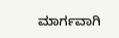ಮಾರ್ಗವಾಗಿ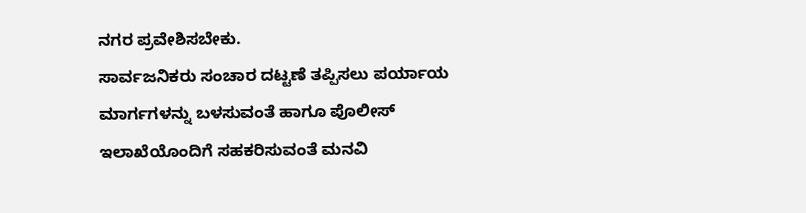ನಗರ ಪ್ರವೇಶಿಸಬೇಕು.
ಸಾರ್ವಜನಿಕರು ಸಂಚಾರ ದಟ್ಟಣೆ ತಪ್ಪಿಸಲು ಪರ್ಯಾಯ ಮಾರ್ಗಗಳನ್ನು ಬಳಸುವಂತೆ ಹಾಗೂ ಪೊಲೀಸ್ ಇಲಾಖೆಯೊಂದಿಗೆ ಸಹಕರಿಸುವಂತೆ ಮನವಿ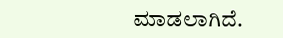ಮಾಡಲಾಗಿದೆ.